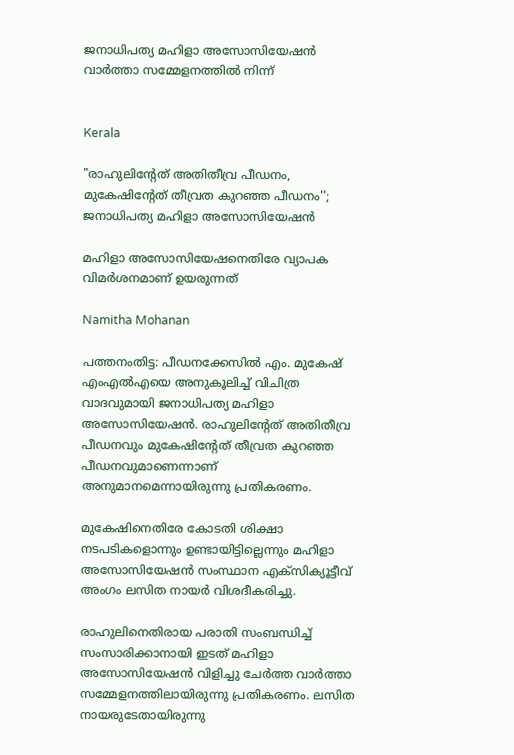ജനാധിപത്യ മഹിളാ അസോസിയേഷൻ വാർത്താ സമ്മേളനത്തിൽ നിന്ന്


Kerala

"രാഹുലിന്‍റേത് അതിതീവ്ര പീഡനം, മുകേഷിന്‍റേത് തീവ്രത കുറഞ്ഞ പീഡനം''; ജനാധിപത്യ മഹിളാ അസോസിയേഷൻ

മഹിളാ അസോസിയേഷനെതിരേ വ്യാപക വിമർശനമാണ് ഉയരുന്നത്

Namitha Mohanan

പത്തനംതിട്ട: പീഡനക്കേസിൽ എം. മുകേഷ് എംഎൽഎയെ അനുകൂലിച്ച് വിചിത്ര വാദവുമായി ജനാധിപത്യ മഹിളാ അസോസിയേഷൻ. രാഹുലിന്‍റേത് അതിതീവ്ര പീഡനവും മുകേഷിന്‍റേത് തീവ്രത കുറഞ്ഞ പീഡനവുമാണെന്നാണ് അനുമാനമെന്നായിരുന്നു പ്രതികരണം.

മുകേഷിനെതിരേ കോടതി ശിക്ഷാ നടപടികളൊന്നും ഉണ്ടായിട്ടില്ലെന്നും മഹിളാ അസോസിയേഷൻ സംസ്ഥാന എക്സിക്യൂട്ടീവ് അംഗം ലസിത നായർ വിശദീകരിച്ചു.

രാഹുലിനെതിരായ പരാതി സംബന്ധിച്ച് സംസാരിക്കാനായി ഇടത് മഹിളാ അസോസിയേഷൻ വിളിച്ചു ചേർത്ത വാർത്താ സമ്മേളനത്തിലായിരുന്നു പ്രതികരണം. ലസിത നായരുടേതായിരുന്നു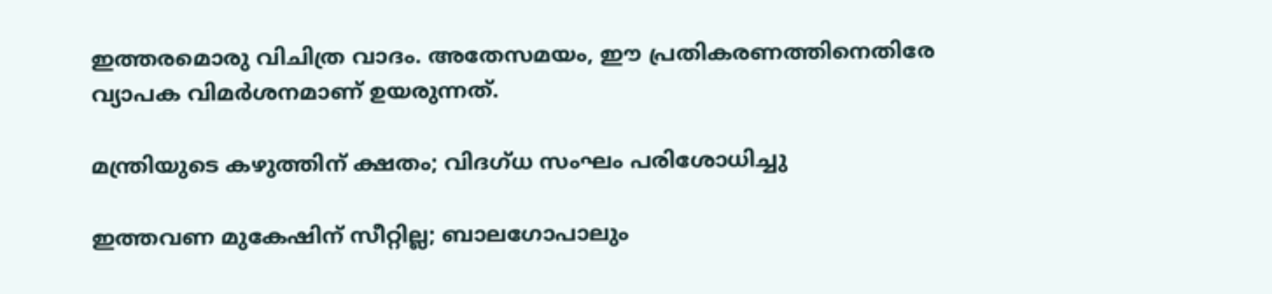ഇത്തരമൊരു വിചിത്ര വാദം. അതേസമ‍യം, ഈ പ്രതികരണത്തിനെതിരേ വ്യാപക വിമർശനമാണ് ഉയരുന്നത്.

മന്ത്രിയുടെ കഴുത്തിന് ക്ഷതം; വിദഗ്ധ സംഘം പരിശോധിച്ചു

ഇത്തവണ മുകേഷിന് സീറ്റില്ല; ബാലഗോപാലും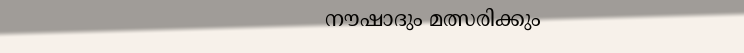നൗഷാദും മത്സരിക്കും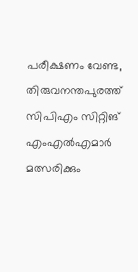പരീക്ഷണം വേണ്ട, തിരുവനന്തപുരത്ത് സിപിഎം സിറ്റിങ് എംഎൽഎമാർ മത്സരിക്കും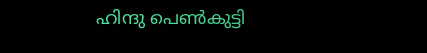ഹിന്ദു പെൺകുട്ടി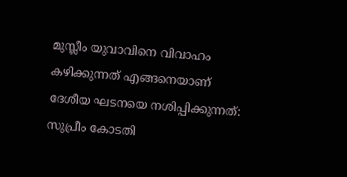മുസ്ലീം യുവാവിനെ വിവാഹം കഴിക്കുന്നത് എങ്ങനെയാണ് ദേശീയ ഘടനയെ നശിപ്പിക്കുന്നത്: സുപ്രീം കോടതി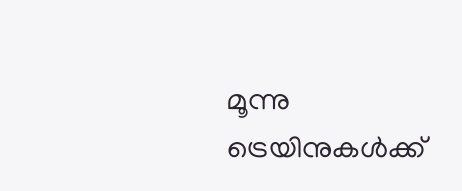മൂന്നു ട്രെയിനുകൾക്ക്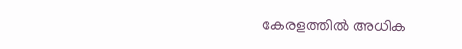കേരളത്തിൽ അധിക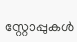സ്റ്റോപ്പുകൾ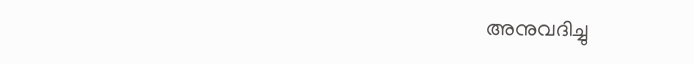അനുവദിച്ചു